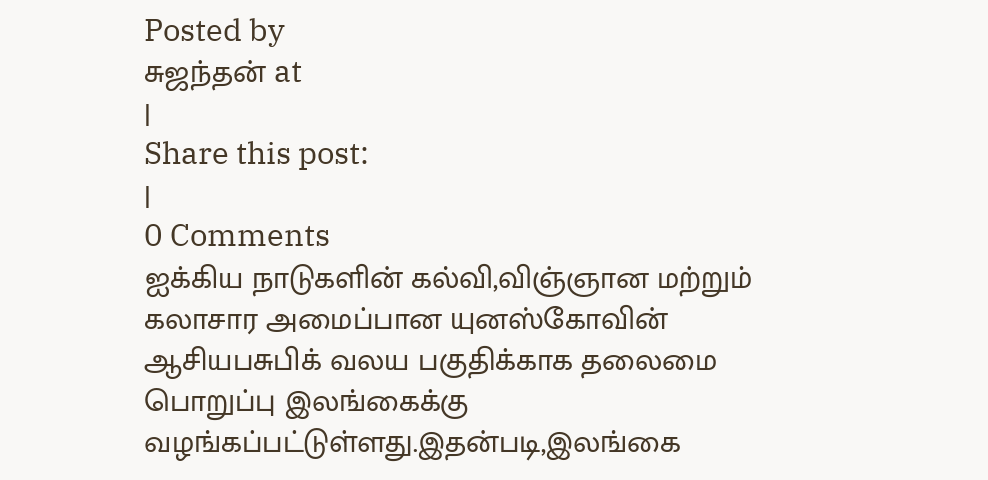Posted by
சுஜந்தன் at
|
Share this post:
|
0 Comments
ஐக்கிய நாடுகளின் கல்வி,விஞ்ஞான மற்றும் கலாசார அமைப்பான யுனஸ்கோவின் ஆசியபசுபிக் வலய பகுதிக்காக தலைமை பொறுப்பு இலங்கைக்கு வழங்கப்பட்டுள்ளது.இதன்படி,இலங்கை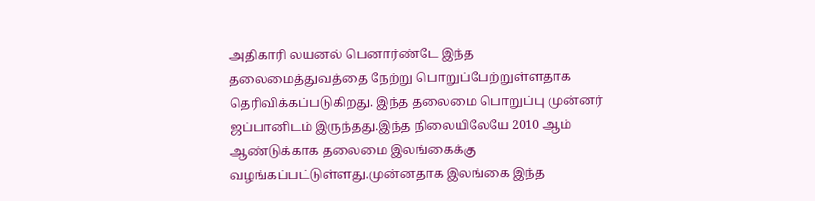அதிகாரி லயனல் பெனார்ண்டே இந்த தலைமைத்துவத்தை நேற்று பொறுப்பேற்றுள்ளதாக தெரிவிக்கப்படுகிறது. இந்த தலைமை பொறுப்பு முன்னர் ஜப்பானிடம் இருந்தது.இந்த நிலையிலேயே 2010 ஆம் ஆண்டுக்காக தலைமை இலங்கைக்கு வழங்கப்பட்டுள்ளது.முன்னதாக இலங்கை இந்த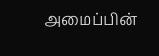அமைப்பின்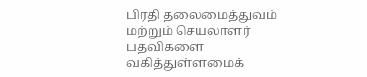பிரதி தலைமைத்துவம் மற்றும் செயலாளர் பதவிகளை வகித்துள்ளமைக்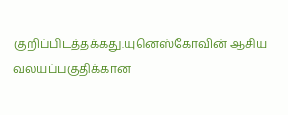குறிப்பிடத்தக்கது.யுனெஸ்கோவின் ஆசிய வலயப்பகுதிக்கான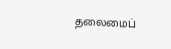தலைமைப்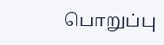பொறுப்பு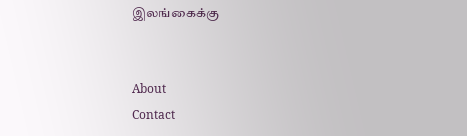இலங்கைக்கு


About
Contact